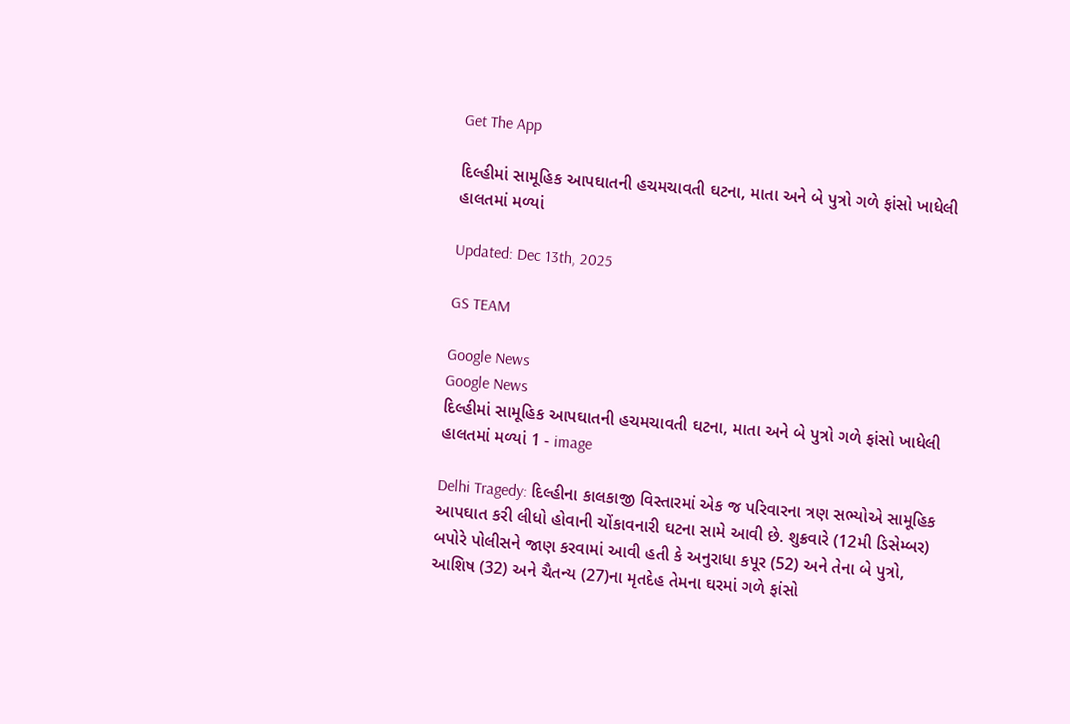Get The App

દિલ્હીમાં સામૂહિક આપઘાતની હચમચાવતી ઘટના, માતા અને બે પુત્રો ગળે ફાંસો ખાધેલી હાલતમાં મળ્યાં

Updated: Dec 13th, 2025

GS TEAM

Google News
Google News
દિલ્હીમાં સામૂહિક આપઘાતની હચમચાવતી ઘટના, માતા અને બે પુત્રો ગળે ફાંસો ખાધેલી હાલતમાં મળ્યાં 1 - image

Delhi Tragedy: દિલ્હીના કાલકાજી વિસ્તારમાં એક જ પરિવારના ત્રણ સભ્યોએ સામૂહિક આપઘાત કરી લીધો હોવાની ચોંકાવનારી ઘટના સામે આવી છે. શુક્રવારે (12મી ડિસેમ્બર) બપોરે પોલીસને જાણ કરવામાં આવી હતી કે અનુરાધા કપૂર (52) અને તેના બે પુત્રો, આશિષ (32) અને ચૈતન્ય (27)ના મૃતદેહ તેમના ઘરમાં ગળે ફાંસો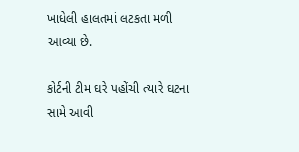ખાધેલી હાલતમાં લટકતા મળી આવ્યા છે.

કોર્ટની ટીમ ઘરે પહોંચી ત્યારે ઘટના સામે આવી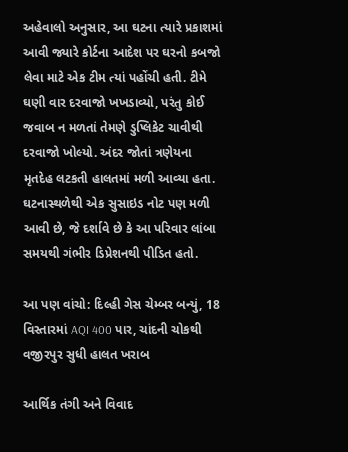અહેવાલો અનુસાર, આ ઘટના ત્યારે પ્રકાશમાં આવી જ્યારે કોર્ટના આદેશ પર ઘરનો કબજો લેવા માટે એક ટીમ ત્યાં પહોંચી હતી. ટીમે ઘણી વાર દરવાજો ખખડાવ્યો, પરંતુ કોઈ જવાબ ન મળતાં તેમણે ડુપ્લિકેટ ચાવીથી દરવાજો ખોલ્યો. અંદર જોતાં ત્રણેયના મૃતદેહ લટકતી હાલતમાં મળી આવ્યા હતા. ઘટનાસ્થળેથી એક સુસાઇડ નોટ પણ મળી આવી છે, જે દર્શાવે છે કે આ પરિવાર લાંબા સમયથી ગંભીર ડિપ્રેશનથી પીડિત હતો.

આ પણ વાંચો: દિલ્હી ગેસ ચેમ્બર બન્યું, 18 વિસ્તારમાં AQI 400 પાર, ચાંદની ચોકથી વજીરપુર સુધી હાલત ખરાબ

આર્થિક તંગી અને વિવાદ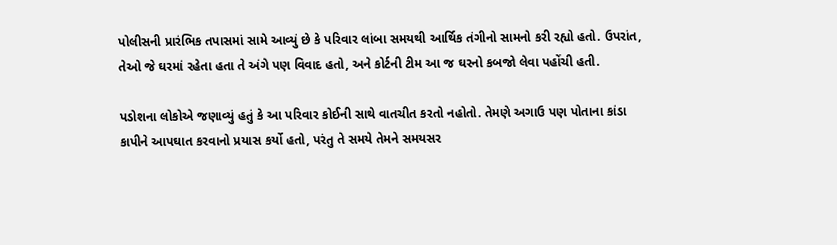પોલીસની પ્રારંભિક તપાસમાં સામે આવ્યું છે કે પરિવાર લાંબા સમયથી આર્થિક તંગીનો સામનો કરી રહ્યો હતો. ઉપરાંત, તેઓ જે ઘરમાં રહેતા હતા તે અંગે પણ વિવાદ હતો, અને કોર્ટની ટીમ આ જ ઘરનો કબજો લેવા પહોંચી હતી.

પડોશના લોકોએ જણાવ્યું હતું કે આ પરિવાર કોઈની સાથે વાતચીત કરતો નહોતો. તેમણે અગાઉ પણ પોતાના કાંડા કાપીને આપઘાત કરવાનો પ્રયાસ કર્યો હતો, પરંતુ તે સમયે તેમને સમયસર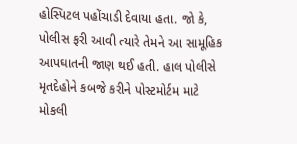હોસ્પિટલ પહોંચાડી દેવાયા હતા. જો કે, પોલીસ ફરી આવી ત્યારે તેમને આ સામૂહિક આપઘાતની જાણ થઈ હતી. હાલ પોલીસે મૃતદેહોને કબજે કરીને પોસ્ટમોર્ટમ માટે મોકલી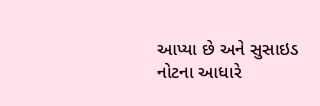આપ્યા છે અને સુસાઇડ નોટના આધારે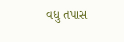વધુ તપાસ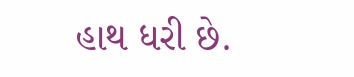હાથ ધરી છે.